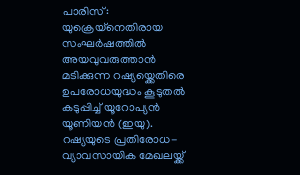പാരിസ്: യുക്രെയ്നെതിരായ സംഘർഷത്തിൽ അയവുവരുത്താൻ മടിക്കുന്ന റഷ്യയ്ക്കെതിരെ ഉപരോധയുദ്ധം കൂടുതൽ കടുപ്പിച്ച് യൂറോപ്യൻ യൂണിയൻ (ഇയു). റഷ്യയുടെ പ്രതിരോധ-വ്യാവസായിക മേഖലയ്ക്ക്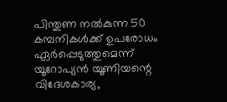പിന്തുണ നൽകുന്ന 50 കമ്പനികൾക്ക് ഉപരോധം ഏർപ്പെടുത്തുമെന്ന് യൂറോപ്യൻ യൂണിയന്റെ വിദേശകാര്യ,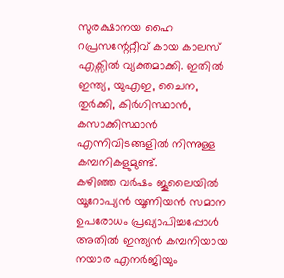സുരക്ഷാനയ ഹൈ റപ്രസന്റേറ്റീവ് കായ കാലസ് എക്സിൽ വ്യക്തമാക്കി. ഇതിൽ ഇന്ത്യ, യുഎഇ, ചൈന, തുർക്കി, കിർഗിസ്ഥാൻ, കസാക്കിസ്ഥാൻ എന്നിവിടങ്ങളിൽ നിന്നുള്ള കമ്പനികളുമുണ്ട്.
കഴിഞ്ഞ വർഷം ജൂലൈയിൽ യൂറോപ്യൻ യൂണിയൻ സമാന ഉപരോധം പ്രഖ്യാപിച്ചപ്പോൾ അതിൽ ഇന്ത്യൻ കമ്പനിയായ നയാര എനർജിയും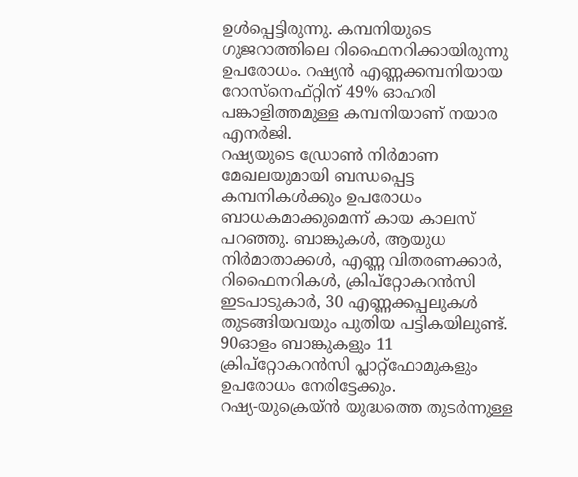ഉൾപ്പെട്ടിരുന്നു. കമ്പനിയുടെ ഗുജറാത്തിലെ റിഫൈനറിക്കായിരുന്നു ഉപരോധം. റഷ്യൻ എണ്ണക്കമ്പനിയായ റോസ്നെഫ്റ്റിന് 49% ഓഹരി പങ്കാളിത്തമുള്ള കമ്പനിയാണ് നയാര എനർജി.
റഷ്യയുടെ ഡ്രോൺ നിർമാണ മേഖലയുമായി ബന്ധപ്പെട്ട കമ്പനികൾക്കും ഉപരോധം ബാധകമാക്കുമെന്ന് കായ കാലസ് പറഞ്ഞു. ബാങ്കുകൾ, ആയുധ നിർമാതാക്കൾ, എണ്ണ വിതരണക്കാർ, റിഫൈനറികൾ, ക്രിപ്റ്റോകറൻസി ഇടപാടുകാർ, 30 എണ്ണക്കപ്പലുകൾ തുടങ്ങിയവയും പുതിയ പട്ടികയിലുണ്ട്. 90ഓളം ബാങ്കുകളും 11 ക്രിപ്റ്റോകറൻസി പ്ലാറ്റ്ഫോമുകളും ഉപരോധം നേരിട്ടേക്കും.
റഷ്യ-യുക്രെയ്ൻ യുദ്ധത്തെ തുടർന്നുള്ള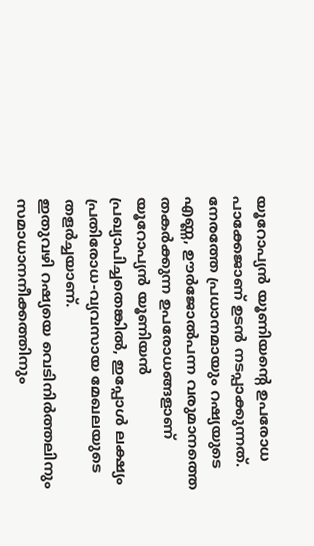യൂറോപ്യൻ യൂണിയന്റെ ഉപരോധ പാക്കേജാണ് ഉടൻ നടപ്പാക്കുന്നത്. നേരത്തേ പ്രധാനമായും റഷ്യയുടെ എണ്ണ, ഊർജോൽപന്ന വരുമാനത്തെ തകർക്കുന്ന ഉപരോധങ്ങളാണ് യൂറോപ്യൻ യൂണിയൻ പ്രഖ്യാപിച്ചതെങ്കിൽ, ഇപ്പോൾ ലക്ഷ്യം പ്രതിരോധ-വ്യവസായ മേഖലയുടെ തളർച്ചയാണ്.
ഇതുവഴി റഷ്യയെ വെടിനിർത്തലിനും സമാധാനനീക്കത്തിനും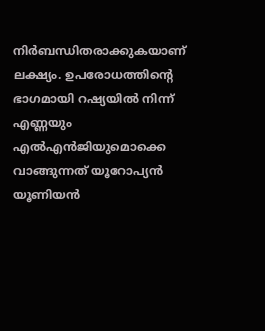നിർബന്ധിതരാക്കുകയാണ് ലക്ഷ്യം. ഉപരോധത്തിന്റെ ഭാഗമായി റഷ്യയിൽ നിന്ന് എണ്ണയും എൽഎൻജിയുമൊക്കെ വാങ്ങുന്നത് യൂറോപ്യൻ യൂണിയൻ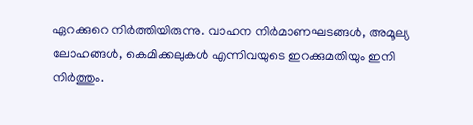ഏറക്കുറെ നിർത്തിയിരുന്നു. വാഹന നിർമാണഘടങ്ങൾ, അമൂല്യ ലോഹങ്ങൾ, കെമിക്കലുകൾ എന്നിവയുടെ ഇറക്കുമതിയും ഇനി നിർത്തും.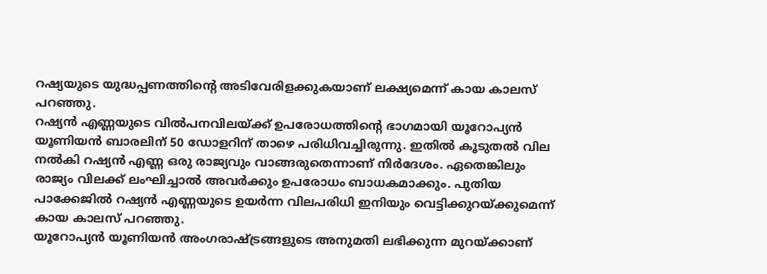റഷ്യയുടെ യുദ്ധപ്പണത്തിന്റെ അടിവേരിളക്കുകയാണ് ലക്ഷ്യമെന്ന് കായ കാലസ് പറഞ്ഞു.
റഷ്യൻ എണ്ണയുടെ വിൽപനവിലയ്ക്ക് ഉപരോധത്തിന്റെ ഭാഗമായി യൂറോപ്യൻ യൂണിയൻ ബാരലിന് 50 ഡോളറിന് താഴെ പരിധിവച്ചിരുന്നു. ഇതിൽ കൂടുതൽ വില നൽകി റഷ്യൻ എണ്ണ ഒരു രാജ്യവും വാങ്ങരുതെന്നാണ് നിർദേശം. ഏതെങ്കിലും രാജ്യം വിലക്ക് ലംഘിച്ചാൽ അവർക്കും ഉപരോധം ബാധകമാക്കും. പുതിയ പാക്കേജിൽ റഷ്യൻ എണ്ണയുടെ ഉയർന്ന വിലപരിധി ഇനിയും വെട്ടിക്കുറയ്ക്കുമെന്ന് കായ കാലസ് പറഞ്ഞു.
യൂറോപ്യൻ യൂണിയൻ അംഗരാഷ്ട്രങ്ങളുടെ അനുമതി ലഭിക്കുന്ന മുറയ്ക്കാണ്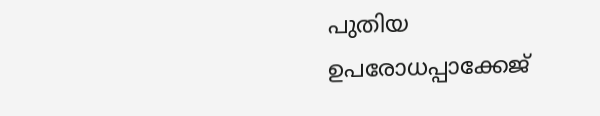പുതിയ ഉപരോധപ്പാക്കേജ്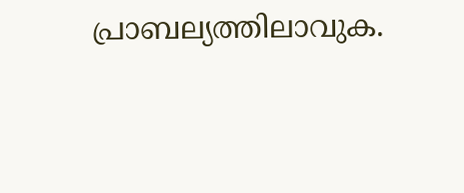പ്രാബല്യത്തിലാവുക.